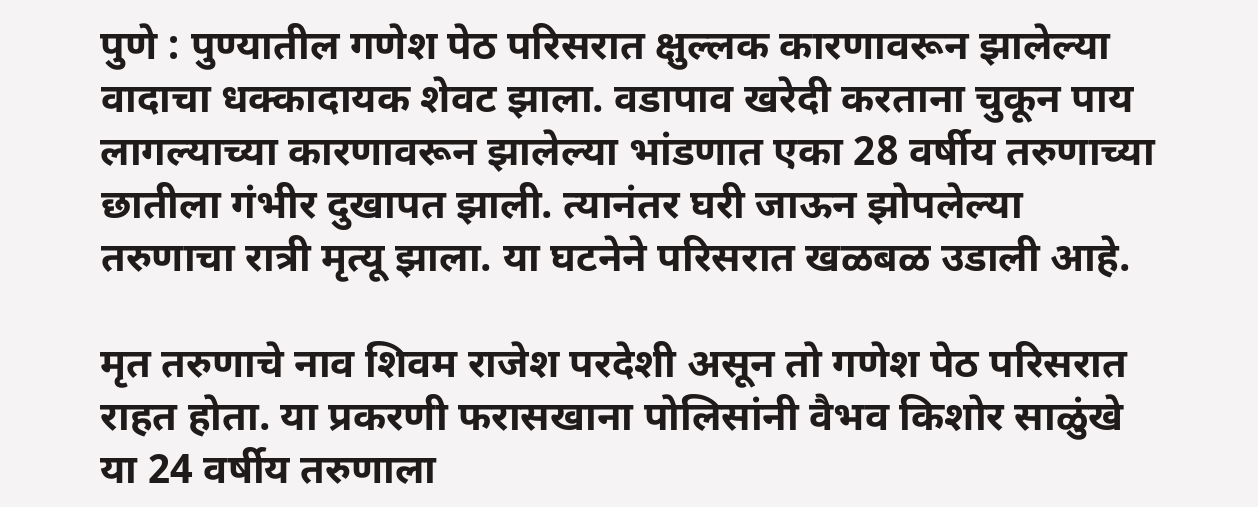पुणे : पुण्यातील गणेश पेठ परिसरात क्षुल्लक कारणावरून झालेल्या वादाचा धक्कादायक शेवट झाला. वडापाव खरेदी करताना चुकून पाय लागल्याच्या कारणावरून झालेल्या भांडणात एका 28 वर्षीय तरुणाच्या छातीला गंभीर दुखापत झाली. त्यानंतर घरी जाऊन झोपलेल्या तरुणाचा रात्री मृत्यू झाला. या घटनेने परिसरात खळबळ उडाली आहे.

मृत तरुणाचे नाव शिवम राजेश परदेशी असून तो गणेश पेठ परिसरात राहत होता. या प्रकरणी फरासखाना पोलिसांनी वैभव किशोर साळुंखे या 24 वर्षीय तरुणाला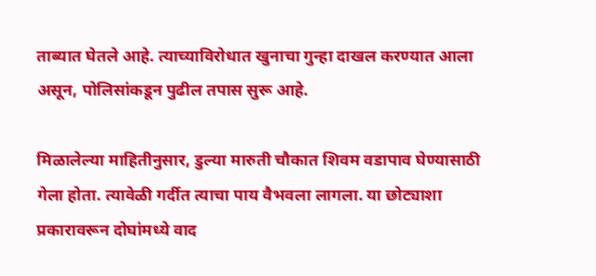ताब्यात घेतले आहे. त्याच्याविरोधात खुनाचा गुन्हा दाखल करण्यात आला असून, पोलिसांकडून पुढील तपास सुरू आहे.

मिळालेल्या माहितीनुसार, डुल्या मारुती चौकात शिवम वडापाव घेण्यासाठी गेला होता. त्यावेळी गर्दीत त्याचा पाय वैभवला लागला. या छोट्याशा प्रकारावरून दोघांमध्ये वाद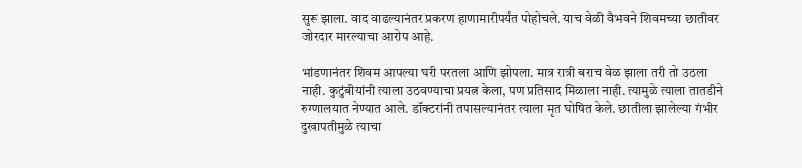सुरू झाला. वाद वाढल्यानंतर प्रकरण हाणामारीपर्यंत पोहोचले. याच वेळी वैभवने शिवमच्या छातीवर जोरदार मारल्याचा आरोप आहे.

भांडणानंतर शिवम आपल्या घरी परतला आणि झोपला. मात्र रात्री बराच वेळ झाला तरी तो उठला नाही. कुटुंबीयांनी त्याला उठवण्याचा प्रयत्न केला, पण प्रतिसाद मिळाला नाही. त्यामुळे त्याला तातडीने रुग्णालयात नेण्यात आले. डॉक्टरांनी तपासल्यानंतर त्याला मृत घोषित केले. छातीला झालेल्या गंभीर दुखापतीमुळे त्याचा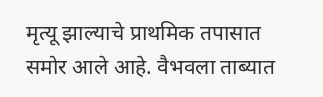मृत्यू झाल्याचे प्राथमिक तपासात समोर आले आहे. वैभवला ताब्यात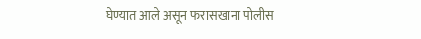घेण्यात आले असून फरासखाना पोलीस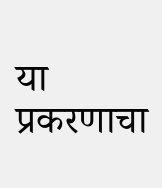या प्रकरणाचा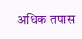अधिक तपास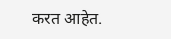करत आहेत.